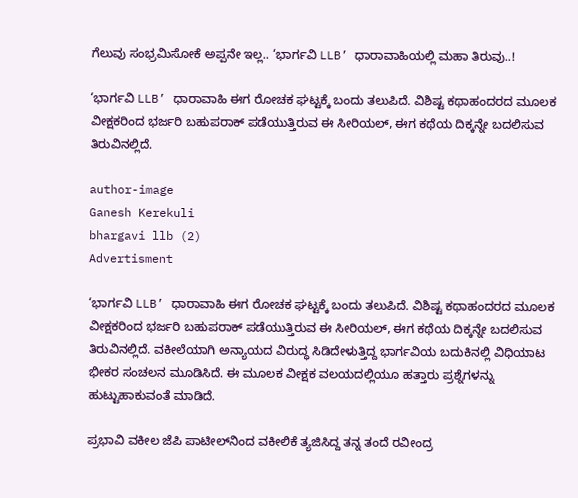ಗೆಲುವು ಸಂಭ್ರಮಿಸೋಕೆ ಅಪ್ಪನೇ ಇಲ್ಲ.. ‘ಭಾರ್ಗವಿ LLB’ ಧಾರಾವಾಹಿಯಲ್ಲಿ ಮಹಾ ತಿರುವು..!

‘ಭಾರ್ಗವಿ LLB’ ಧಾರಾವಾಹಿ ಈಗ ರೋಚಕ ಘಟ್ಟಕ್ಕೆ ಬಂದು ತಲುಪಿದೆ. ವಿಶಿಷ್ಟ ಕಥಾಹಂದರದ ಮೂಲಕ ವೀಕ್ಷಕರಿಂದ ಭರ್ಜರಿ ಬಹುಪರಾಕ್ ಪಡೆಯುತ್ತಿರುವ ಈ ಸೀರಿಯಲ್‌, ಈಗ ಕಥೆಯ ದಿಕ್ಕನ್ನೇ ಬದಲಿಸುವ ತಿರುವಿನಲ್ಲಿದೆ.

author-image
Ganesh Kerekuli
bhargavi llb (2)
Advertisment

‘ಭಾರ್ಗವಿ LLB’ ಧಾರಾವಾಹಿ ಈಗ ರೋಚಕ ಘಟ್ಟಕ್ಕೆ ಬಂದು ತಲುಪಿದೆ. ವಿಶಿಷ್ಟ ಕಥಾಹಂದರದ ಮೂಲಕ ವೀಕ್ಷಕರಿಂದ ಭರ್ಜರಿ ಬಹುಪರಾಕ್ ಪಡೆಯುತ್ತಿರುವ ಈ ಸೀರಿಯಲ್‌, ಈಗ ಕಥೆಯ ದಿಕ್ಕನ್ನೇ ಬದಲಿಸುವ ತಿರುವಿನಲ್ಲಿದೆ. ವಕೀಲೆಯಾಗಿ ಅನ್ಯಾಯದ ವಿರುದ್ಧ ಸಿಡಿದೇಳುತ್ತಿದ್ದ ಭಾರ್ಗವಿಯ ಬದುಕಿನಲ್ಲಿ ವಿಧಿಯಾಟ ಭೀಕರ ಸಂಚಲನ ಮೂಡಿಸಿದೆ. ಈ ಮೂಲಕ ವೀಕ್ಷಕ ವಲಯದಲ್ಲಿಯೂ ಹತ್ತಾರು ಪ್ರಶ್ನೆಗಳನ್ನು ಹುಟ್ಟುಹಾಕುವಂತೆ ಮಾಡಿದೆ.

ಪ್ರಭಾವಿ ವಕೀಲ ಜೆಪಿ ಪಾಟೀಲ್‌ನಿಂದ ವಕೀಲಿಕೆ ತ್ಯಜಿಸಿದ್ದ ತನ್ನ ತಂದೆ ರವೀಂದ್ರ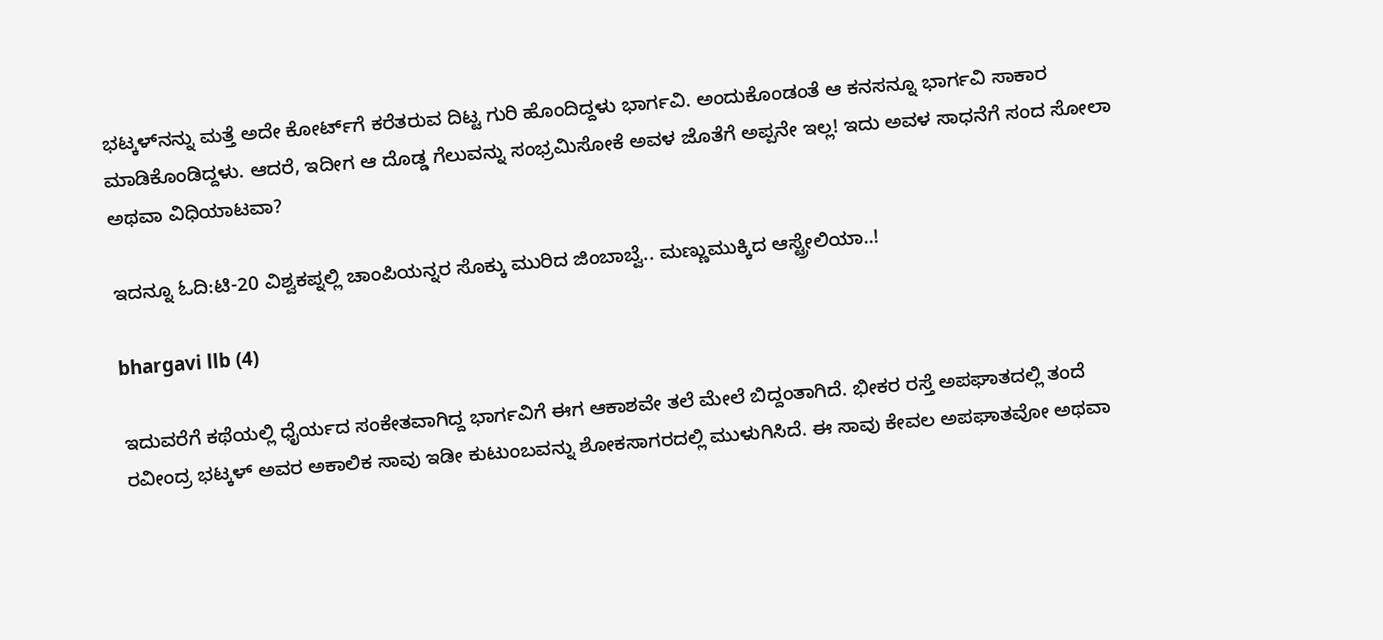ಭಟ್ಕಳ್‌ನನ್ನು ಮತ್ತೆ ಅದೇ ಕೋರ್ಟ್‌ಗೆ ಕರೆತರುವ ದಿಟ್ಟ ಗುರಿ ಹೊಂದಿದ್ದಳು ಭಾರ್ಗವಿ. ಅಂದುಕೊಂಡಂತೆ ಆ ಕನಸನ್ನೂ ಭಾರ್ಗವಿ ಸಾಕಾರ ಮಾಡಿಕೊಂಡಿದ್ದಳು. ಆದರೆ, ಇದೀಗ ಆ ದೊಡ್ಡ ಗೆಲುವನ್ನು ಸಂಭ್ರಮಿಸೋಕೆ ಅವಳ ಜೊತೆಗೆ ಅಪ್ಪನೇ ಇಲ್ಲ! ಇದು ಅವಳ ಸಾಧನೆಗೆ ಸಂದ ಸೋಲಾ ಅಥವಾ ವಿಧಿಯಾಟವಾ?

ಇದನ್ನೂ ಓದಿ:ಟಿ-20 ವಿಶ್ವಕಪ್ನಲ್ಲಿ ಚಾಂಪಿಯನ್ನರ ಸೊಕ್ಕು ಮುರಿದ ಜಿಂಬಾಬ್ವೆ.. ಮಣ್ಣುಮುಕ್ಕಿದ ಆಸ್ಟ್ರೇಲಿಯಾ..!

bhargavi llb (4)

ಇದುವರೆಗೆ ಕಥೆಯಲ್ಲಿ ಧೈರ್ಯದ ಸಂಕೇತವಾಗಿದ್ದ ಭಾರ್ಗವಿಗೆ ಈಗ ಆಕಾಶವೇ ತಲೆ ಮೇಲೆ ಬಿದ್ದಂತಾಗಿದೆ. ಭೀಕರ ರಸ್ತೆ ಅಪಘಾತದಲ್ಲಿ ತಂದೆ ರವೀಂದ್ರ ಭಟ್ಕಳ್ ಅವರ ಅಕಾಲಿಕ ಸಾವು ಇಡೀ ಕುಟುಂಬವನ್ನು ಶೋಕಸಾಗರದಲ್ಲಿ ಮುಳುಗಿಸಿದೆ. ಈ ಸಾವು ಕೇವಲ ಅಪಘಾತವೋ ಅಥವಾ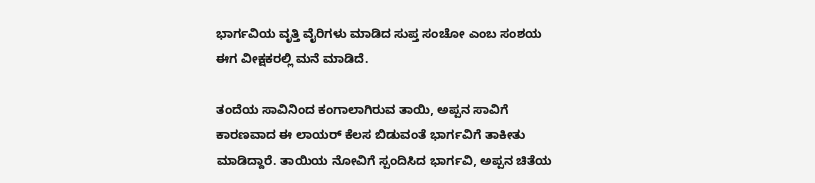ಭಾರ್ಗವಿಯ ವೃತ್ತಿ ವೈರಿಗಳು ಮಾಡಿದ ಸುಪ್ತ ಸಂಚೋ ಎಂಬ ಸಂಶಯ ಈಗ ವೀಕ್ಷಕರಲ್ಲಿ ಮನೆ ಮಾಡಿದೆ.

ತಂದೆಯ ಸಾವಿನಿಂದ ಕಂಗಾಲಾಗಿರುವ ತಾಯಿ, ಅಪ್ಪನ ಸಾವಿಗೆ ಕಾರಣವಾದ ಈ ಲಾಯರ್‌ ಕೆಲಸ ಬಿಡುವಂತೆ ಭಾರ್ಗವಿಗೆ ತಾಕೀತು ಮಾಡಿದ್ದಾರೆ. ತಾಯಿಯ ನೋವಿಗೆ ಸ್ಪಂದಿಸಿದ ಭಾರ್ಗವಿ, ಅಪ್ಪನ ಚಿತೆಯ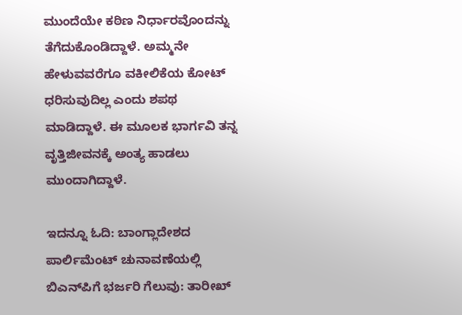ಮುಂದೆಯೇ ಕಠಿಣ ನಿರ್ಧಾರವೊಂದನ್ನು ತೆಗೆದುಕೊಂಡಿದ್ದಾಳೆ. ಅಮ್ಮನೇ ಹೇಳುವವರೆಗೂ ವಕೀಲಿಕೆಯ ಕೋಟ್‌ ಧರಿಸುವುದಿಲ್ಲ ಎಂದು ಶಪಥ ಮಾಡಿದ್ದಾಳೆ. ಈ ಮೂಲಕ ಭಾರ್ಗವಿ ತನ್ನ ವೃತ್ತಿಜೀವನಕ್ಕೆ ಅಂತ್ಯ ಹಾಡಲು ಮುಂದಾಗಿದ್ದಾಳೆ.

ಇದನ್ನೂ ಓದಿ: ಬಾಂಗ್ಲಾದೇಶದ ಪಾರ್ಲಿಮೆಂಟ್ ಚುನಾವಣೆಯಲ್ಲಿ ಬಿಎನ್‌ಪಿಗೆ ಭರ್ಜರಿ ಗೆಲುವು: ತಾರೀಖ್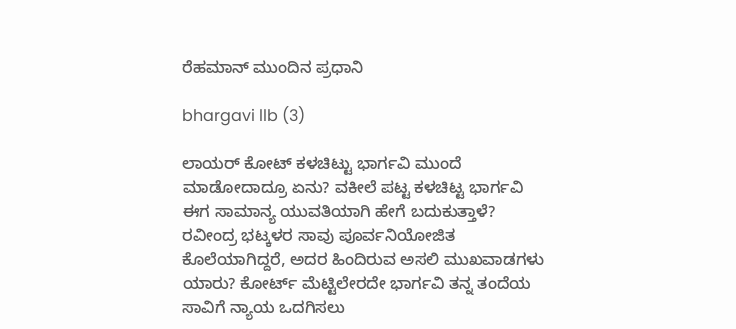ರೆಹಮಾನ್ ಮುಂದಿನ ಪ್ರಧಾನಿ

bhargavi llb (3)

ಲಾಯರ್‌ ಕೋಟ್‌ ಕಳಚಿಟ್ಟು ಭಾರ್ಗವಿ ಮುಂದೆ ಮಾಡೋದಾದ್ರೂ ಏನು? ವಕೀಲೆ ಪಟ್ಟ ಕಳಚಿಟ್ಟ ಭಾರ್ಗವಿ ಈಗ ಸಾಮಾನ್ಯ ಯುವತಿಯಾಗಿ ಹೇಗೆ ಬದುಕುತ್ತಾಳೆ? ರವೀಂದ್ರ ಭಟ್ಕಳರ ಸಾವು ಪೂರ್ವನಿಯೋಜಿತ ಕೊಲೆಯಾಗಿದ್ದರೆ, ಅದರ ಹಿಂದಿರುವ ಅಸಲಿ ಮುಖವಾಡಗಳು ಯಾರು? ಕೋರ್ಟ್ ಮೆಟ್ಟಿಲೇರದೇ ಭಾರ್ಗವಿ ತನ್ನ ತಂದೆಯ ಸಾವಿಗೆ ನ್ಯಾಯ ಒದಗಿಸಲು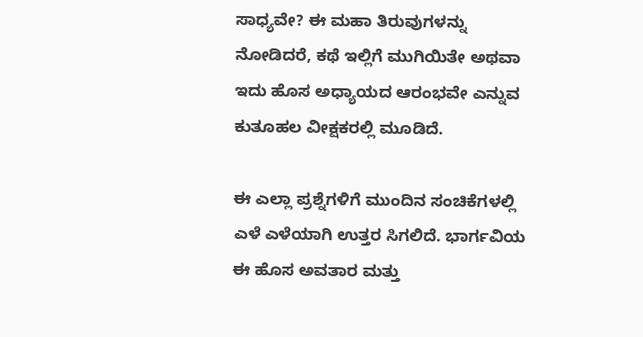ಸಾಧ್ಯವೇ? ಈ ಮಹಾ ತಿರುವುಗಳನ್ನು ನೋಡಿದರೆ, ಕಥೆ ಇಲ್ಲಿಗೆ ಮುಗಿಯಿತೇ ಅಥವಾ ಇದು ಹೊಸ ಅಧ್ಯಾಯದ ಆರಂಭವೇ ಎನ್ನುವ ಕುತೂಹಲ ವೀಕ್ಷಕರಲ್ಲಿ ಮೂಡಿದೆ.

ಈ ಎಲ್ಲಾ ಪ್ರಶ್ನೆಗಳಿಗೆ ಮುಂದಿನ ಸಂಚಿಕೆಗಳಲ್ಲಿ ಎಳೆ ಎಳೆಯಾಗಿ ಉತ್ತರ ಸಿಗಲಿದೆ. ಭಾರ್ಗವಿಯ ಈ ಹೊಸ ಅವತಾರ ಮತ್ತು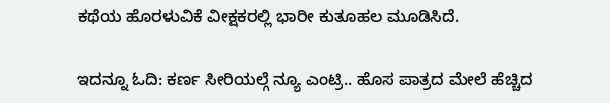ಕಥೆಯ ಹೊರಳುವಿಕೆ ವೀಕ್ಷಕರಲ್ಲಿ ಭಾರೀ ಕುತೂಹಲ ಮೂಡಿಸಿದೆ.

ಇದನ್ನೂ ಓದಿ: ಕರ್ಣ ಸೀರಿಯಲ್ಗೆ ನ್ಯೂ ಎಂಟ್ರಿ.. ಹೊಸ ಪಾತ್ರದ ಮೇಲೆ ಹೆಚ್ಚಿದ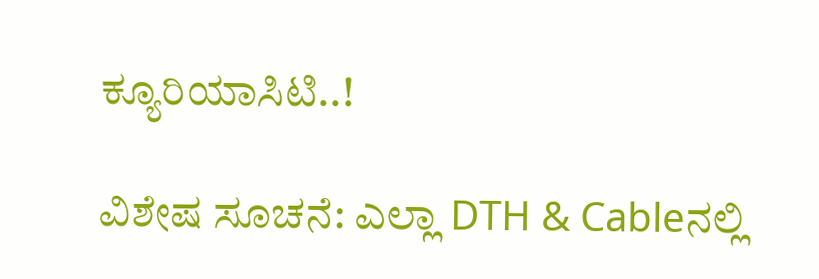ಕ್ಯೂರಿಯಾಸಿಟಿ..!

ವಿಶೇಷ ಸೂಚನೆ: ಎಲ್ಲಾ DTH & Cableನಲ್ಲಿ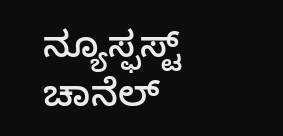ನ್ಯೂಸ್ಫಸ್ಟ್ ಚಾನೆಲ್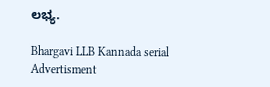ಲಭ್ಯ.

Bhargavi LLB Kannada serial
Advertisment